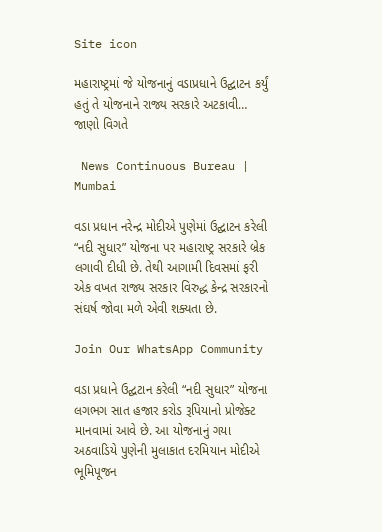Site icon

મહારાષ્ટ્રમાં જે યોજનાનું વડાપ્રધાને ઉદ્ઘાટન કર્યું હતું તે યોજનાને રાજ્ય સરકારે અટકાવી… જાણો વિગતે

 News Continuous Bureau | Mumbai

વડા પ્રધાન નરેન્દ્ર મોદીએ પુણેમાં ઉદ્ઘાટન કરેલી “નદી સુધાર” યોજના પર મહારાષ્ટ્ર સરકારે બ્રેક લગાવી દીધી છે. તેથી આગામી દિવસમાં ફરી એક વખત રાજ્ય સરકાર વિરુદ્ધ કેન્દ્ર સરકારનો સંઘર્ષ જોવા મળે એવી શક્યતા છે.

Join Our WhatsApp Community

વડા પ્રધાને ઉદ્ઘટાન કરેલી “નદી સુધાર” યોજના લગભગ સાત હજાર કરોડ રૂપિયાનો પ્રોજેક્ટ માનવામાં આવે છે. આ યોજનાનું ગયા અઠવાડિયે પુણેની મુલાકાત દરમિયાન મોદીએ ભૂમિપૂજન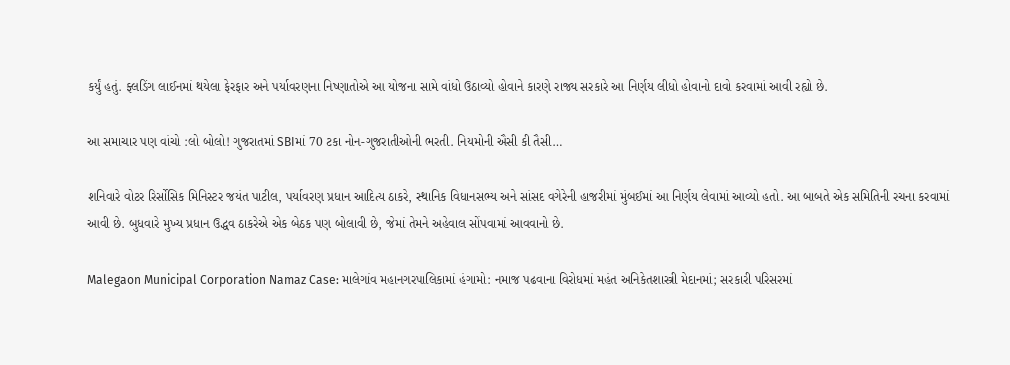કર્યું હતું. ફ્લડિંગ લાઈનમાં થયેલા ફેરફાર અને પર્યાવરણના નિષ્ણાતોએ આ યોજના સામે વાંધો ઉઠાવ્યો હોવાને કારણે રાજ્ય સરકારે આ નિર્ણય લીધો હોવાનો દાવો કરવામાં આવી રહ્યો છે.

આ સમાચાર પણ વાંચો :લો બોલો! ગુજરાતમાં SBIમાં 70 ટકા નોન-ગુજરાતીઓની ભરતી. નિયમોની ઐસી કી તૈસી…

શનિવારે વોટર રિર્સોસિક મિનિસ્ટર જયંત પાટીલ, પર્યાવરણ પ્રધાન આદિત્ય ઠાકરે, સ્થાનિક વિધાનસભ્ય અને સાંસદ વગેરેની હાજરીમાં મુંબઈમાં આ નિર્ણય લેવામાં આવ્યો હતો. આ બાબતે એક સમિતિની રચના કરવામાં આવી છે. બુધવારે મુખ્ય પ્રધાન ઉદ્ધવ ઠાકરેએ એક બેઠક પણ બોલાવી છે, જેમાં તેમને અહેવાલ સોંપવામાં આવવાનો છે.

Malegaon Municipal Corporation Namaz Case: માલેગાંવ મહાનગરપાલિકામાં હંગામો: નમાજ પઢવાના વિરોધમાં મહંત અનિકેતશાસ્ત્રી મેદાનમાં; સરકારી પરિસરમાં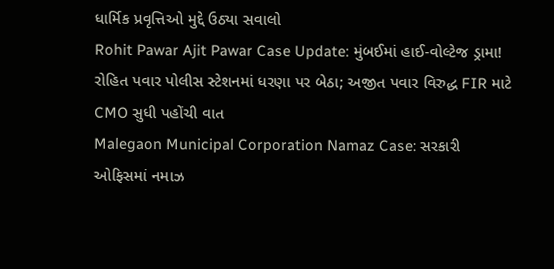ધાર્મિક પ્રવૃત્તિઓ મુદ્દે ઉઠ્યા સવાલો
Rohit Pawar Ajit Pawar Case Update: મુંબઈમાં હાઈ-વોલ્ટેજ ડ્રામા! રોહિત પવાર પોલીસ સ્ટેશનમાં ધરણા પર બેઠા; અજીત પવાર વિરુદ્ધ FIR માટે CMO સુધી પહોંચી વાત
Malegaon Municipal Corporation Namaz Case: સરકારી ઓફિસમાં નમાઝ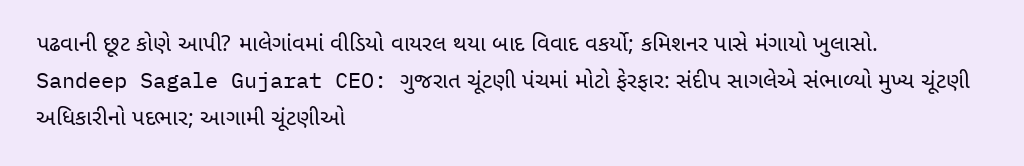પઢવાની છૂટ કોણે આપી? માલેગાંવમાં વીડિયો વાયરલ થયા બાદ વિવાદ વકર્યો; કમિશનર પાસે મંગાયો ખુલાસો.
Sandeep Sagale Gujarat CEO: ગુજરાત ચૂંટણી પંચમાં મોટો ફેરફાર: સંદીપ સાગલેએ સંભાળ્યો મુખ્ય ચૂંટણી અધિકારીનો પદભાર; આગામી ચૂંટણીઓ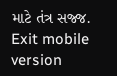માટે તંત્ર સજ્જ.
Exit mobile version